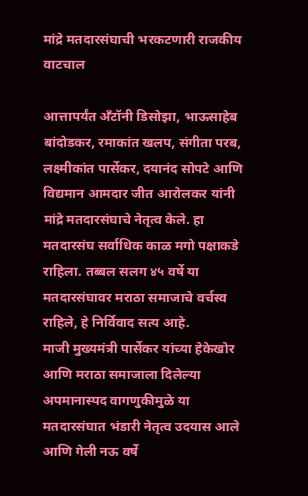मांद्रे मतदारसंघाची भरकटणारी राजकीय वाटचाल

आत्तापर्यंत अँटॉनी डिसोझा, भाऊसाहेब बांदोडकर, रमाकांत खलप, संगीता परब, लक्ष्मीकांत पार्सेकर, दयानंद सोपटे आणि विद्यमान आमदार जीत आरोलकर यांनी मांद्रे मतदारसंघाचे नेतृत्व केले. हा मतदारसंघ सर्वाधिक काळ मगो पक्षाकडे राहिला. तब्बल सलग ४५ वर्षे या मतदारसंघावर मराठा समाजाचे वर्चस्व राहिले, हे निर्विवाद सत्य आहे.
माजी मुख्यमंत्री पार्सेकर यांच्या हेकेखोर आणि मराठा समाजाला दिलेल्या अपमानास्पद वागणुकीमुळे या मतदारसंघात भंडारी नेतृत्व उदयास आले आणि गेली नऊ वर्षे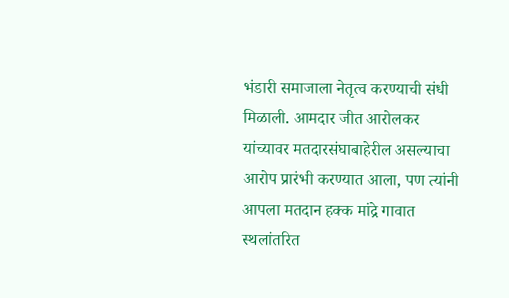भंडारी समाजाला नेतृत्व करण्याची संधी मिळाली. आमदार जीत आरोलकर यांच्यावर मतदारसंघाबाहेरील असल्याचा आरोप प्रारंभी करण्यात आला, पण त्यांनी आपला मतदान हक्क मांद्रे गावात स्थलांतरित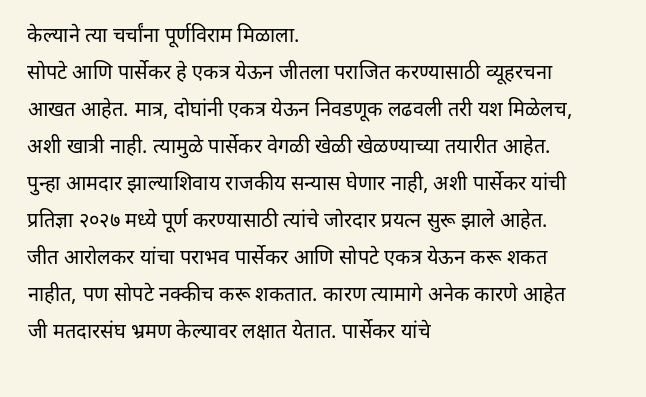केल्याने त्या चर्चांना पूर्णविराम मिळाला.
सोपटे आणि पार्सेकर हे एकत्र येऊन जीतला पराजित करण्यासाठी व्यूहरचना आखत आहेत. मात्र, दोघांनी एकत्र येऊन निवडणूक लढवली तरी यश मिळेलच, अशी खात्री नाही. त्यामुळे पार्सेकर वेगळी खेळी खेळण्याच्या तयारीत आहेत. पुन्हा आमदार झाल्याशिवाय राजकीय सन्यास घेणार नाही, अशी पार्सेकर यांची प्रतिज्ञा २०२७ मध्ये पूर्ण करण्यासाठी त्यांचे जोरदार प्रयत्न सुरू झाले आहेत.
जीत आरोलकर यांचा पराभव पार्सेकर आणि सोपटे एकत्र येऊन करू शकत नाहीत, पण सोपटे नक्कीच करू शकतात. कारण त्यामागे अनेक कारणे आहेत जी मतदारसंघ भ्रमण केल्यावर लक्षात येतात. पार्सेकर यांचे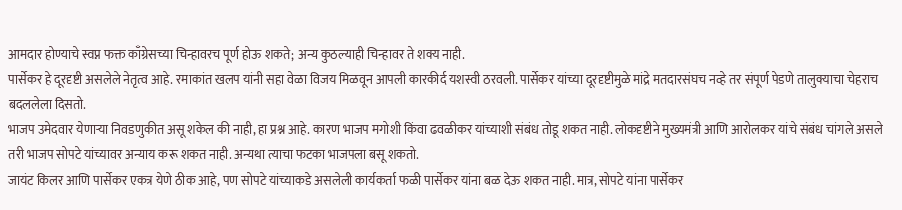आमदार होण्याचे स्वप्न फक्त काँग्रेसच्या चिन्हावरच पूर्ण होऊ शकते; अन्य कुठल्याही चिन्हावर ते शक्य नाही.
पार्सेकर हे दूरदृष्टी असलेले नेतृत्व आहे. रमाकांत खलप यांनी सहा वेळा विजय मिळवून आपली कारकीर्द यशस्वी ठरवली. पार्सेकर यांच्या दूरदृष्टीमुळे मांद्रे मतदारसंघच नव्हे तर संपूर्ण पेडणे तालुक्याचा चेहराच बदललेला दिसतो.
भाजप उमेदवार येणाऱ्या निवडणुकीत असू शकेल की नाही, हा प्रश्न आहे. कारण भाजप मगोशी किंवा ढवळीकर यांच्याशी संबंध तोडू शकत नाही. लोकदृष्टीने मुख्यमंत्री आणि आरोलकर यांचे संबंध चांगले असले तरी भाजप सोपटे यांच्यावर अन्याय करू शकत नाही. अन्यथा त्याचा फटका भाजपला बसू शकतो.
जायंट किलर आणि पार्सेकर एकत्र येणे ठीक आहे, पण सोपटे यांच्याकडे असलेली कार्यकर्ता फळी पार्सेकर यांना बळ देऊ शकत नाही. मात्र, सोपटे यांना पार्सेकर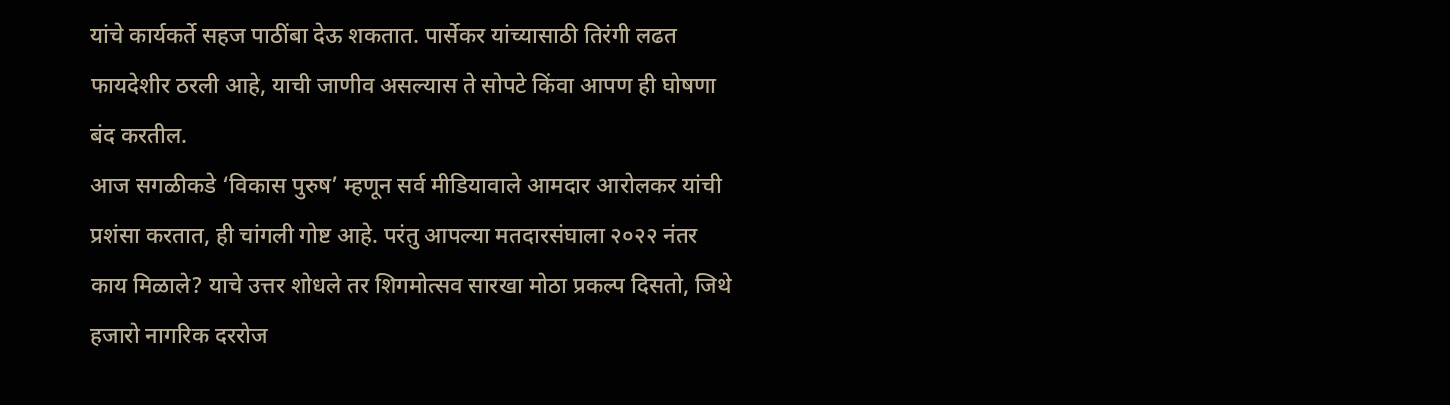यांचे कार्यकर्ते सहज पाठींबा देऊ शकतात. पार्सेकर यांच्यासाठी तिरंगी लढत फायदेशीर ठरली आहे, याची जाणीव असल्यास ते सोपटे किंवा आपण ही घोषणा बंद करतील.
आज सगळीकडे ‘विकास पुरुष’ म्हणून सर्व मीडियावाले आमदार आरोलकर यांची प्रशंसा करतात, ही चांगली गोष्ट आहे. परंतु आपल्या मतदारसंघाला २०२२ नंतर काय मिळाले? याचे उत्तर शोधले तर शिगमोत्सव सारखा मोठा प्रकल्प दिसतो, जिथे हजारो नागरिक दररोज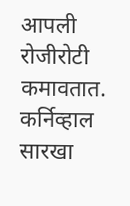आपली रोजीरोटी कमावतात. कर्निव्हाल सारखा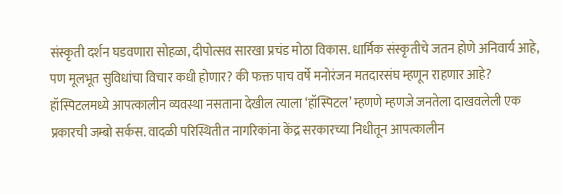संस्कृती दर्शन घडवणारा सोहळा, दीपोत्सव सारखा प्रचंड मोठा विकास. धार्मिक संस्कृतीचे जतन होणे अनिवार्य आहे, पण मूलभूत सुविधांचा विचार कधी होणार? की फक्त पाच वर्षे मनोरंजन मतदारसंघ म्हणून राहणार आहे?
हॉस्पिटलमध्ये आपत्कालीन व्यवस्था नसताना देखील त्याला ‘हॉस्पिटल’ म्हणणे म्हणजे जनतेला दाखवलेली एक प्रकारची जम्बो सर्कस. वादळी परिस्थितीत नागरिकांना केंद्र सरकारच्या निधीतून आपत्कालीन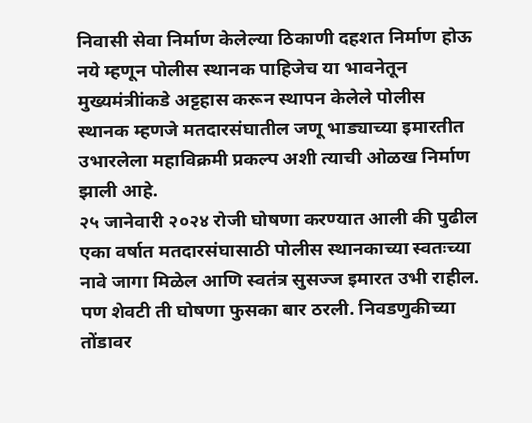निवासी सेवा निर्माण केलेल्या ठिकाणी दहशत निर्माण होऊ नये म्हणून पोलीस स्थानक पाहिजेच या भावनेतून मुख्यमंत्रीांकडे अट्टहास करून स्थापन केलेले पोलीस स्थानक म्हणजे मतदारसंघातील जणू भाड्याच्या इमारतीत उभारलेला महाविक्रमी प्रकल्प अशी त्याची ओळख निर्माण झाली आहे.
२५ जानेवारी २०२४ रोजी घोषणा करण्यात आली की पुढील एका वर्षात मतदारसंघासाठी पोलीस स्थानकाच्या स्वतःच्या नावे जागा मिळेल आणि स्वतंत्र सुसज्ज इमारत उभी राहील. पण शेवटी ती घोषणा फुसका बार ठरली. निवडणुकीच्या तोंडावर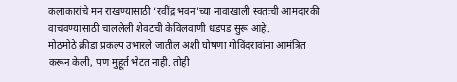कलाकारांचे मन राखण्यासाठी ‘रवींद्र भवन’च्या नावाखाली स्वतःची आमदारकी वाचवण्यासाठी चाललेली शेवटची केविलवाणी धडपड सुरू आहे.
मोठमोठे क्रीडा प्रकल्प उभारले जातील अशी घोषणा गोविंदरावांना आमंत्रित करून केली, पण मुहूर्त भेटत नाही. तोही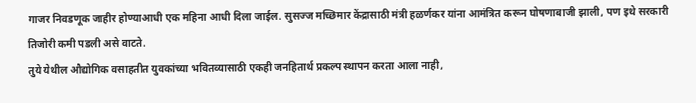गाजर निवडणूक जाहीर होण्याआधी एक महिना आधी दिला जाईल. सुसज्ज मच्छिमार केंद्रासाठी मंत्री हळर्णकर यांना आमंत्रित करून घोषणाबाजी झाली, पण इथे सरकारी तिजोरी कमी पडली असे वाटते.
तुये येथील औद्योगिक वसाहतीत युवकांच्या भवितव्यासाठी एकही जनहितार्थ प्रकल्प स्थापन करता आला नाही,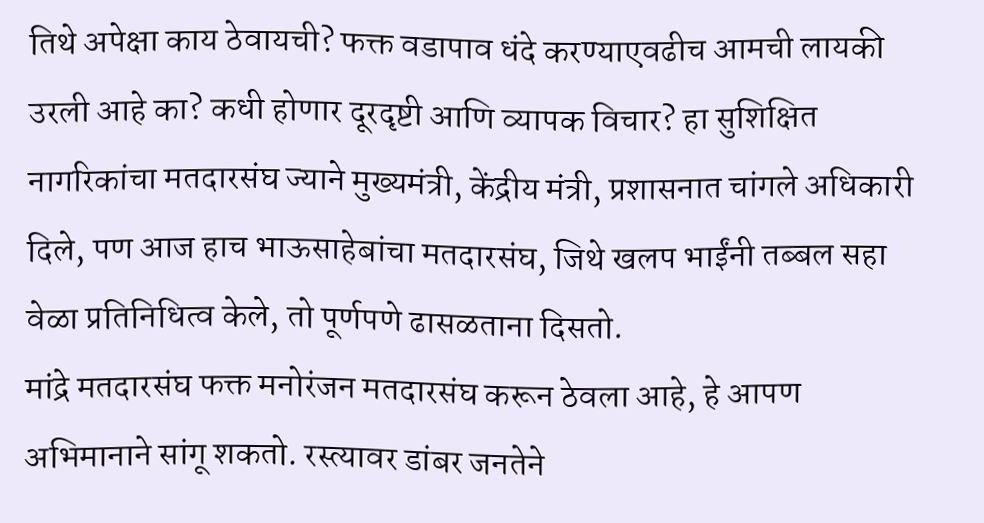तिथे अपेक्षा काय ठेवायची? फक्त वडापाव धंदे करण्याएवढीच आमची लायकी उरली आहे का? कधी होणार दूरदृष्टी आणि व्यापक विचार? हा सुशिक्षित नागरिकांचा मतदारसंघ ज्याने मुख्यमंत्री, केंद्रीय मंत्री, प्रशासनात चांगले अधिकारी दिले, पण आज हाच भाऊसाहेबांचा मतदारसंघ, जिथे खलप भाईंनी तब्बल सहा वेळा प्रतिनिधित्व केले, तो पूर्णपणे ढासळताना दिसतो.
मांद्रे मतदारसंघ फक्त मनोरंजन मतदारसंघ करून ठेवला आहे, हे आपण अभिमानाने सांगू शकतो. रस्त्यावर डांबर जनतेने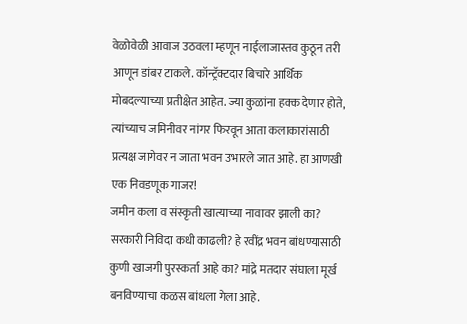वेळोवेळी आवाज उठवला म्हणून नाईलाजास्तव कुठून तरी आणून डांबर टाकले. कॉन्ट्रॅक्टदार बिचारे आर्थिक मोबदल्याच्या प्रतीक्षेत आहेत. ज्या कुळांना हक्क देणार होते, त्यांच्याच जमिनीवर नांगर फिरवून आता कलाकारांसाठी प्रत्यक्ष जागेवर न जाता भवन उभारले जात आहे. हा आणखी एक निवडणूक गाजर!
जमीन कला व संस्कृती खात्याच्या नावावर झाली का? सरकारी निविदा कधी काढली? हे रवींद्र भवन बांधण्यासाठी कुणी खाजगी पुरस्कर्ता आहे का? मांद्रे मतदार संघाला मूर्ख बनविण्याचा कळस बांधला गेला आहे.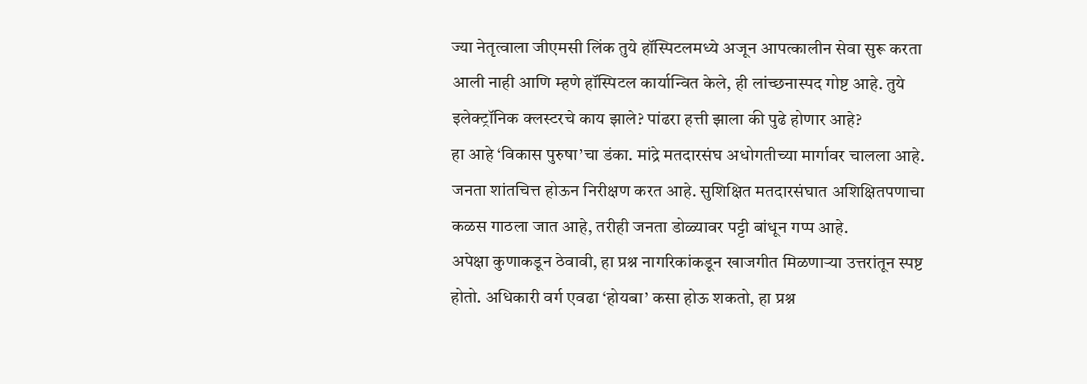ज्या नेतृत्वाला जीएमसी लिंक तुये हॉस्पिटलमध्ये अजून आपत्कालीन सेवा सुरू करता आली नाही आणि म्हणे हॉस्पिटल कार्यान्वित केले, ही लांच्छनास्पद गोष्ट आहे. तुये इलेक्ट्रॉनिक क्लस्टरचे काय झाले? पांढरा हत्ती झाला की पुढे होणार आहे?
हा आहे ‘विकास पुरुषा’चा डंका. मांद्रे मतदारसंघ अधोगतीच्या मार्गावर चालला आहे. जनता शांतचित्त होऊन निरीक्षण करत आहे. सुशिक्षित मतदारसंघात अशिक्षितपणाचा कळस गाठला जात आहे, तरीही जनता डोळ्यावर पट्टी बांधून गप्प आहे.
अपेक्षा कुणाकडून ठेवावी, हा प्रश्न नागरिकांकडून खाजगीत मिळणाऱ्या उत्तरांतून स्पष्ट होतो. अधिकारी वर्ग एवढा ‘होयबा’ कसा होऊ शकतो, हा प्रश्न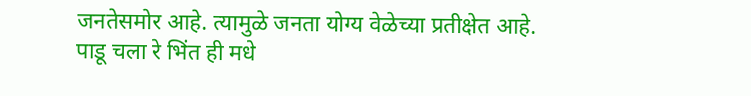जनतेसमोर आहे. त्यामुळे जनता योग्य वेळेच्या प्रतीक्षेत आहे.
पाडू चला रे भिंत ही मधे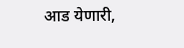आड येणारी,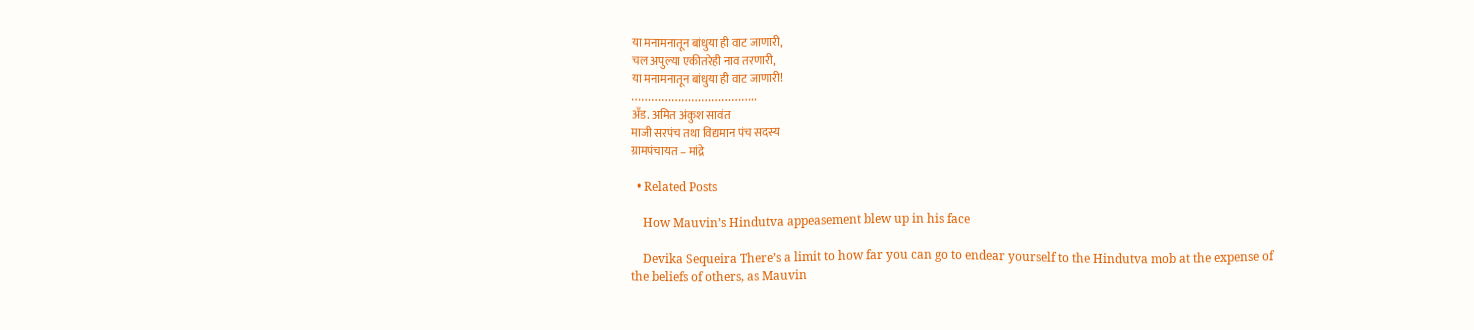या मनामनातून बांधुया ही वाट जाणारी,
चल अपुल्या एकीतरेही नाव तरणारी,
या मनामनातून बांधुया ही वाट जाणारी!
………………………………..
अँड. अमित अंकुश सावंत
माजी सरपंच तथा विद्यमान पंच सदस्य
ग्रामपंचायत – मांद्रे

  • Related Posts

    How Mauvin’s Hindutva appeasement blew up in his face

    Devika Sequeira There’s a limit to how far you can go to endear yourself to the Hindutva mob at the expense of the beliefs of others, as Mauvin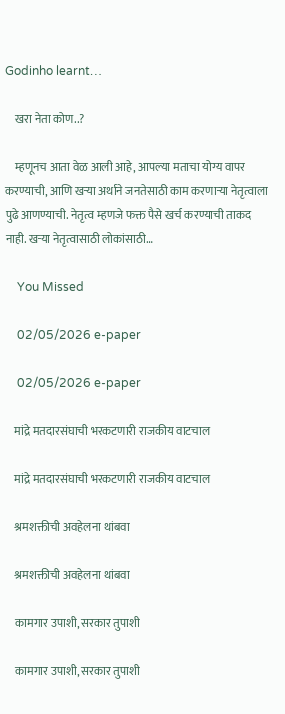Godinho learnt…

    खरा नेता कोण..?

    म्हणूनच आता वेळ आली आहे, आपल्या मताचा योग्य वापर करण्याची, आणि खऱ्या अर्थाने जनतेसाठी काम करणाऱ्या नेतृत्वाला पुढे आणण्याची. नेतृत्व म्हणजे फक्त पैसे खर्च करण्याची ताकद नाही. खऱ्या नेतृत्वासाठी लोकांसाठी…

    You Missed

    02/05/2026 e-paper

    02/05/2026 e-paper

    मांद्रे मतदारसंघाची भरकटणारी राजकीय वाटचाल

    मांद्रे मतदारसंघाची भरकटणारी राजकीय वाटचाल

    श्रमशक्तीची अवहेलना थांबवा

    श्रमशक्तीची अवहेलना थांबवा

    कामगार उपाशी, सरकार तुपाशी

    कामगार उपाशी, सरकार तुपाशी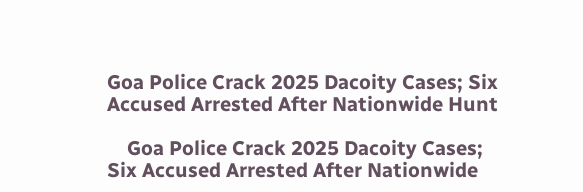Goa Police Crack 2025 Dacoity Cases; Six Accused Arrested After Nationwide Hunt

    Goa Police Crack 2025 Dacoity Cases; Six Accused Arrested After Nationwide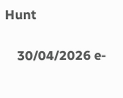Hunt

    30/04/2026 e-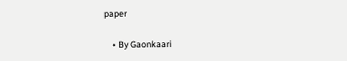paper

    • By Gaonkaari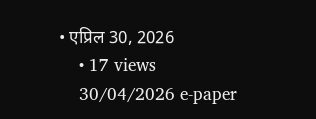• एप्रिल 30, 2026
    • 17 views
    30/04/2026 e-paper